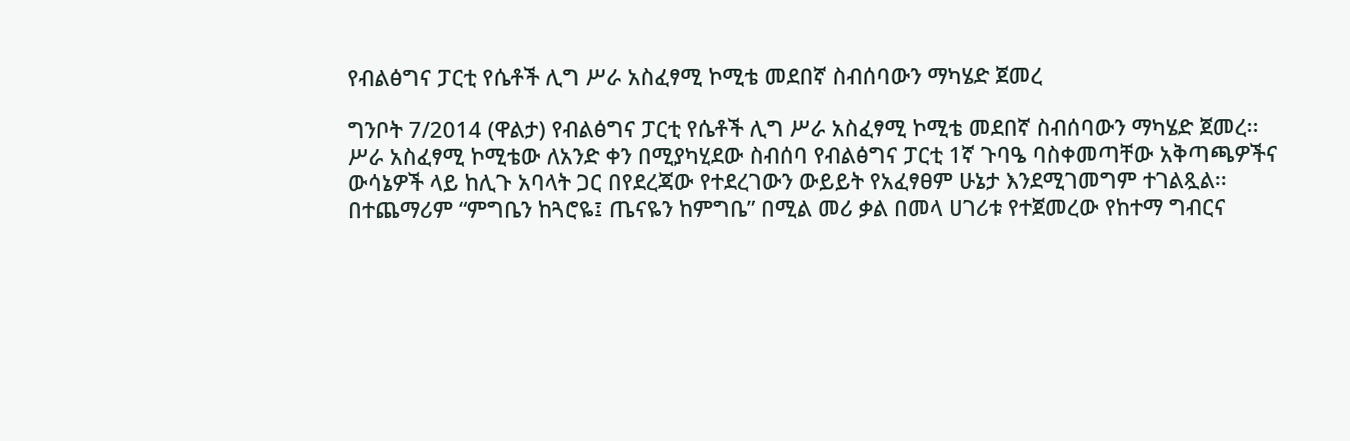የብልፅግና ፓርቲ የሴቶች ሊግ ሥራ አስፈፃሚ ኮሚቴ መደበኛ ስብሰባውን ማካሄድ ጀመረ

ግንቦት 7/2014 (ዋልታ) የብልፅግና ፓርቲ የሴቶች ሊግ ሥራ አስፈፃሚ ኮሚቴ መደበኛ ስብሰባውን ማካሄድ ጀመረ፡፡
ሥራ አስፈፃሚ ኮሚቴው ለአንድ ቀን በሚያካሂደው ስብሰባ የብልፅግና ፓርቲ 1ኛ ጉባዔ ባስቀመጣቸው አቅጣጫዎችና ውሳኔዎች ላይ ከሊጉ አባላት ጋር በየደረጃው የተደረገውን ውይይት የአፈፃፀም ሁኔታ እንደሚገመግም ተገልጿል፡፡
በተጨማሪም “ምግቤን ከጓሮዬ፤ ጤናዬን ከምግቤ” በሚል መሪ ቃል በመላ ሀገሪቱ የተጀመረው የከተማ ግብርና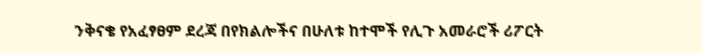ንቅናቄ የአፈፃፀም ደረጃ በየክልሎችና በሁለቱ ከተሞች የሊጉ አመራሮች ሪፖርት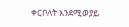ቀርቦለት እንደሚወያይ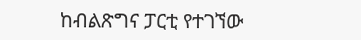ከብልጽግና ፓርቲ የተገኘው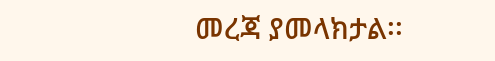መረጃ ያመላክታል፡፡